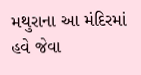મથુરાના આ મંદિરમાં હવે જેવા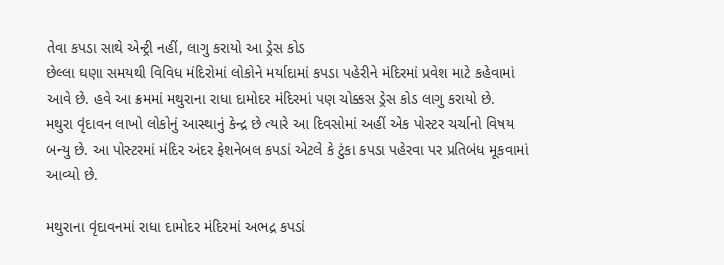તેવા કપડા સાથે એન્ટ્રી નહીં, લાગુ કરાયો આ ડ્રેસ કોડ
છેલ્લા ઘણા સમયથી વિવિધ મંદિરોમાં લોકોને મર્યાદામાં કપડા પહેરીને મંદિરમાં પ્રવેશ માટે કહેવામાં આવે છે. હવે આ ક્રમમાં મથુરાના રાધા દામોદર મંદિરમાં પણ ચોક્કસ ડ્રેસ કોડ લાગુ કરાયો છે.
મથુરા વૃંદાવન લાખો લોકોનું આસ્થાનું કેન્દ્ર છે ત્યારે આ દિવસોમાં અહીં એક પોસ્ટર ચર્ચાનો વિષય બન્યુ છે. આ પોસ્ટરમાં મંદિર અંદર ફેશનેબલ કપડાં એટલે કે ટુંકા કપડા પહેરવા પર પ્રતિબંધ મૂકવામાં આવ્યો છે.

મથુરાના વૃંદાવનમાં રાધા દામોદર મંદિરમાં અભદ્ર કપડાં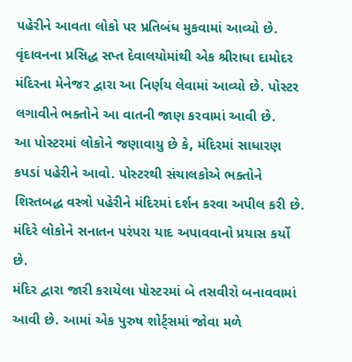પહેરીને આવતા લોકો પર પ્રતિબંધ મુકવામાં આવ્યો છે. વૃંદાવનના પ્રસિદ્ધ સપ્ત દેવાલયોમાંથી એક શ્રીરાધા દામોદર મંદિરના મેનેજર દ્વારા આ નિર્ણય લેવામાં આવ્યો છે. પોસ્ટર લગાવીને ભક્તોને આ વાતની જાણ કરવામાં આવી છે.
આ પોસ્ટરમાં લોકોને જણાવાયુ છે કે, મંદિરમાં સાધારણ કપડાં પહેરીને આવો. પોસ્ટરથી સંચાલકોએ ભક્તોને શિસ્તબદ્ધ વસ્ત્રો પહેરીને મંદિરમાં દર્શન કરવા અપીલ કરી છે. મંદિરે લોકોને સનાતન પરંપરા યાદ અપાવવાનો પ્રયાસ કર્યો છે.
મંદિર દ્વારા જારી કરાયેલા પોસ્ટરમાં બે તસવીરો બનાવવામાં આવી છે. આમાં એક પુરુષ શોર્ટ્સમાં જોવા મળે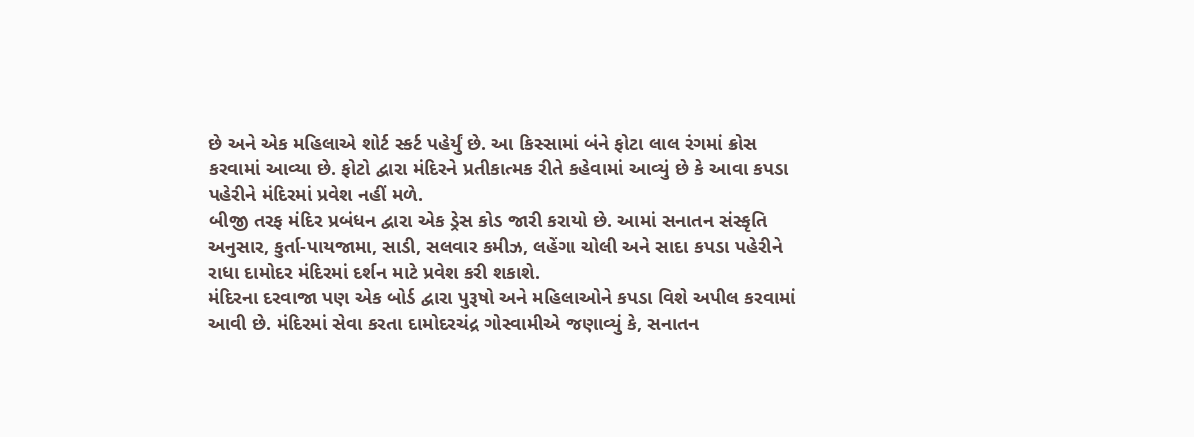છે અને એક મહિલાએ શોર્ટ સ્કર્ટ પહેર્યું છે. આ કિસ્સામાં બંને ફોટા લાલ રંગમાં ક્રોસ કરવામાં આવ્યા છે. ફોટો દ્વારા મંદિરને પ્રતીકાત્મક રીતે કહેવામાં આવ્યું છે કે આવા કપડા પહેરીને મંદિરમાં પ્રવેશ નહીં મળે.
બીજી તરફ મંદિર પ્રબંધન દ્વારા એક ડ્રેસ કોડ જારી કરાયો છે. આમાં સનાતન સંસ્કૃતિ અનુસાર, કુર્તા-પાયજામા, સાડી, સલવાર કમીઝ, લહેંગા ચોલી અને સાદા કપડા પહેરીને રાધા દામોદર મંદિરમાં દર્શન માટે પ્રવેશ કરી શકાશે.
મંદિરના દરવાજા પણ એક બોર્ડ દ્વારા પુરૂષો અને મહિલાઓને કપડા વિશે અપીલ કરવામાં આવી છે. મંદિરમાં સેવા કરતા દામોદરચંદ્ર ગોસ્વામીએ જણાવ્યું કે, સનાતન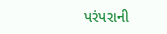પરંપરાની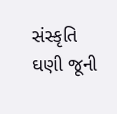સંસ્કૃતિ ઘણી જૂની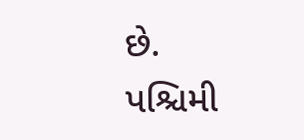છે. પશ્ચિમી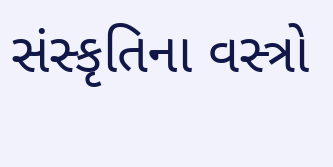સંસ્કૃતિના વસ્ત્રો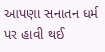આપણા સનાતન ધર્મ પર હાવી થઈ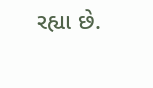રહ્યા છે.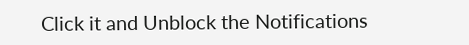Click it and Unblock the Notifications